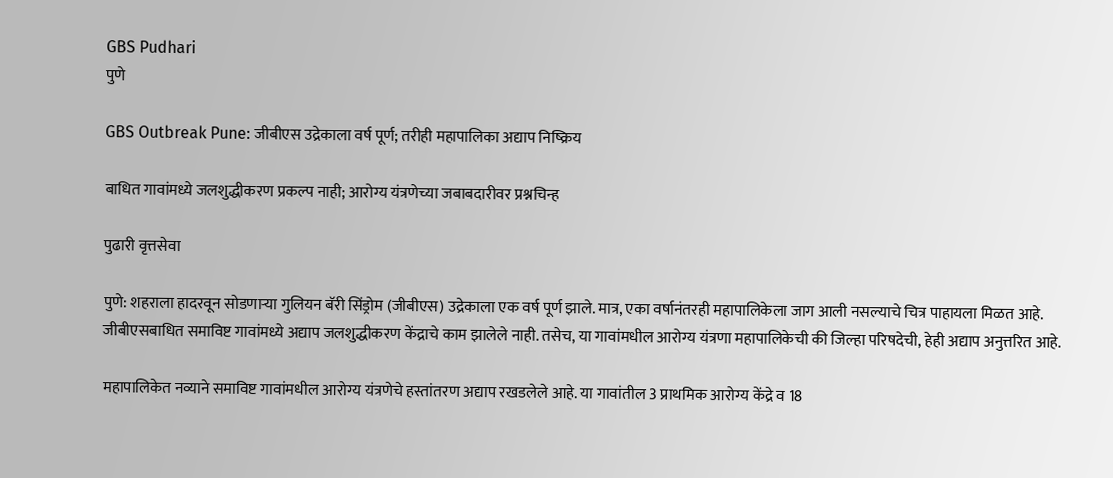GBS Pudhari
पुणे

GBS Outbreak Pune: जीबीएस उद्रेकाला वर्ष पूर्ण; तरीही महापालिका अद्याप निष्क्रिय

बाधित गावांमध्ये जलशुद्धीकरण प्रकल्प नाही; आरोग्य यंत्रणेच्या जबाबदारीवर प्रश्नचिन्ह

पुढारी वृत्तसेवा

पुणे: शहराला हादरवून सोडणाऱ्या गुलियन बॅरी सिंड्रोम (जीबीएस) उद्रेकाला एक वर्ष पूर्ण झाले. मात्र, एका वर्षानंतरही महापालिकेला जाग आली नसल्याचे चित्र पाहायला मिळत आहे. जीबीएसबाधित समाविष्ट गावांमध्ये अद्याप जलशुद्धीकरण केंद्राचे काम झालेले नाही. तसेच, या गावांमधील आरोग्य यंत्रणा महापालिकेची की जिल्हा परिषदेची, हेही अद्याप अनुत्तरित आहे.

महापालिकेत नव्याने समाविष्ट गावांमधील आरोग्य यंत्रणेचे हस्तांतरण अद्याप रखडलेले आहे. या गावांतील 3 प्राथमिक आरोग्य केंद्रे व 18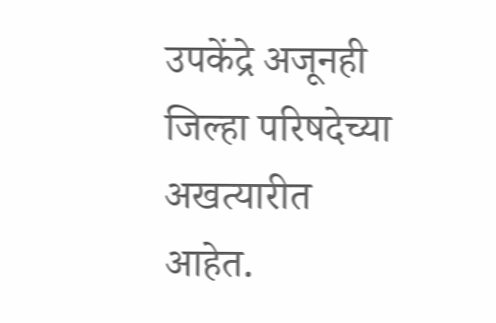उपकेंद्रे अजूनही जिल्हा परिषदेच्या अखत्यारीत आहेत.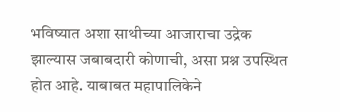भविष्यात अशा साथीच्या आजाराचा उद्रेक झाल्यास जबाबदारी कोणाची, असा प्रश्न उपस्थित होत आहे. याबाबत महापालिकेने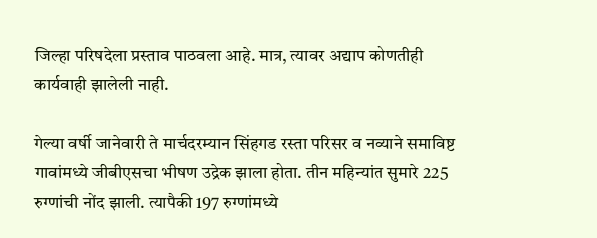जिल्हा परिषदेला प्रस्ताव पाठवला आहे. मात्र, त्यावर अद्याप कोणतीही कार्यवाही झालेली नाही.

गेल्या वर्षी जानेवारी ते मार्चदरम्यान सिंहगड रस्ता परिसर व नव्याने समाविष्ट गावांमध्ये जीबीएसचा भीषण उद्रेक झाला होता. तीन महिन्यांत सुमारे 225 रुग्णांची नोंद झाली. त्यापैकी 197 रुग्णांमध्ये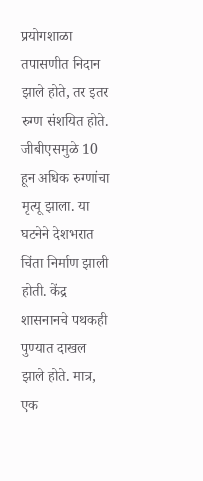प्रयोगशाळा तपासणीत निदान झाले होते, तर इतर रुग्ण संशयित होते. जीबीएसमुळे 10 हून अधिक रुग्णांचा मृत्यू झाला. या घटनेने देशभरात चिंता निर्माण झाली होती. केंद्र शासनानचे पथकही पुण्यात दाखल झाले होते. मात्र, एक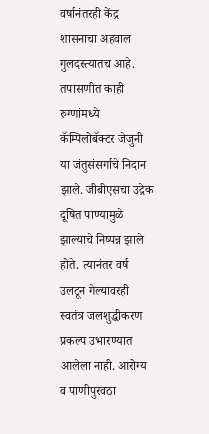वर्षानंतरही केंद्र शासनाचा अहवाल गुलदस्त्यातच आहे. तपासणीत काही रुग्णांमध्ये कॅम्पिलोबॅक्टर जेजुनी या जंतुसंसर्गाचे निदान झाले. जीबीएसचा उद्रेक दूषित पाण्यामुळे झाल्याचे निष्पन्न झाले होते. त्यानंतर वर्ष उलटून गेल्यावरही स्वतंत्र जलशुद्धीकरण प्रकल्प उभारण्यात आलेला नाही. आरोग्य व पाणीपुरवठा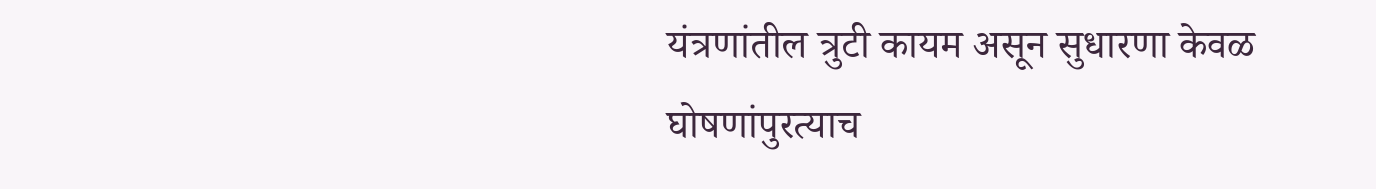यंत्रणांतील त्रुटी कायम असून सुधारणा केवळ घोषणांपुरत्याच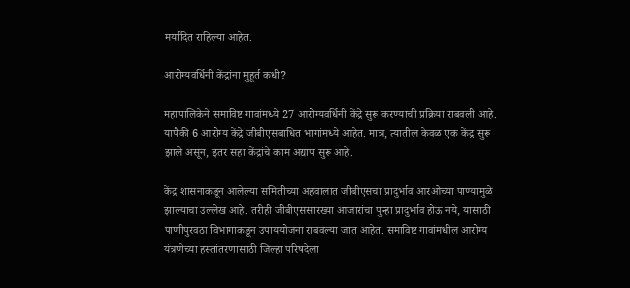मर्यादित राहिल्या आहेत.

आरोग्यवर्धिनी केंद्रांना मुहूर्त कधी?

महापालिकेने समाविष्ट गावांमध्ये 27 आरोग्यवर्धिनी केंद्रे सुरू करण्याची प्रक्रिया राबवली आहे. यापैकी 6 आरोग्य केंद्रे जीबीएसबाधित भागांमध्ये आहेत. मात्र, त्यातील केवळ एक केंद्र सुरू झाले असून, इतर सहा केंद्रांचे काम अद्याप सुरू आहे.

केंद्र शासनाकडून आलेल्या समितीच्या अहवालात जीबीएसचा प्रादुर्भाव आरओच्या पाण्यामुळे झाल्याचा उल्लेख आहे. तरीही जीबीएससारख्या आजारांचा पुन्हा प्रादुर्भाव होऊ नये, यासाठी पाणीपुरवठा विभागाकडून उपाययोजना राबवल्या जात आहेत. समाविष्ट गावांमधील आरोग्य यंत्रणेच्या हस्तांतरणासाठी जिल्हा परिषदेला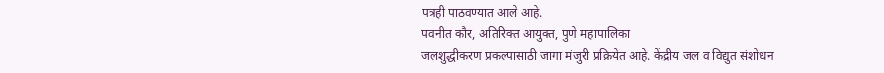पत्रही पाठवण्यात आले आहे.
पवनीत कौर, अतिरिक्त आयुक्त, पुणे महापालिका
जलशुद्धीकरण प्रकल्पासाठी जागा मंजुरी प्रक्रियेत आहे. केंद्रीय जल व विद्युत संशोधन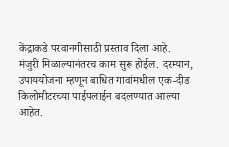केंद्राकडे परवानगीसाठी प्रस्ताव दिला आहे. मंजुरी मिळाल्यानंतरच काम सुरू होईल. दरम्यान, उपाययोजना म्हणून बाधित गावांमधील एक-दीड किलोमीटरच्या पाईपलाईन बदलण्यात आल्या आहेत.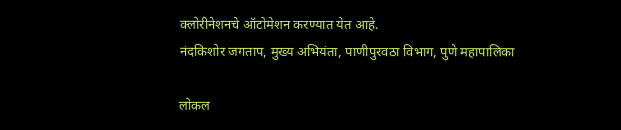क्लोरीनेशनचे ऑटोमेशन करण्यात येत आहे.
नंदकिशोर जगताप, मुख्य अभियंता, पाणीपुरवठा विभाग, पुणे महापालिका

लोकल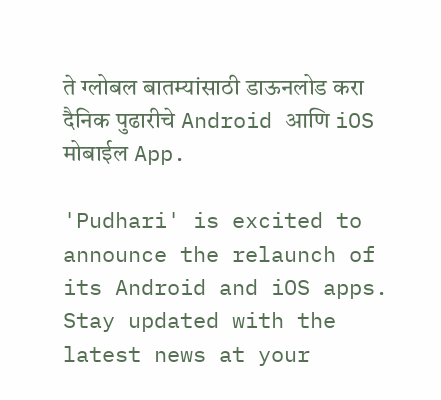ते ग्लोबल बातम्यांसाठी डाऊनलोड करा दैनिक पुढारीचे Android आणि iOS मोबाईल App.

'Pudhari' is excited to announce the relaunch of its Android and iOS apps. Stay updated with the latest news at your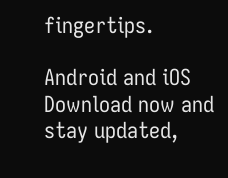fingertips.

Android and iOS Download now and stay updated,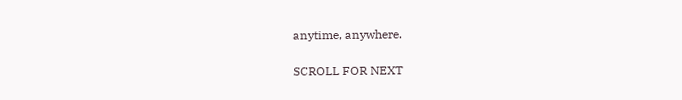anytime, anywhere.

SCROLL FOR NEXT